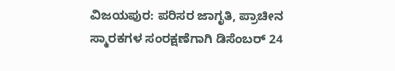ವಿಜಯಪುರ: ಪರಿಸರ ಜಾಗೃತಿ, ಪ್ರಾಚೀನ ಸ್ಮಾರಕಗಳ ಸಂರಕ್ಷಣೆಗಾಗಿ ಡಿಸೆಂಬರ್ 24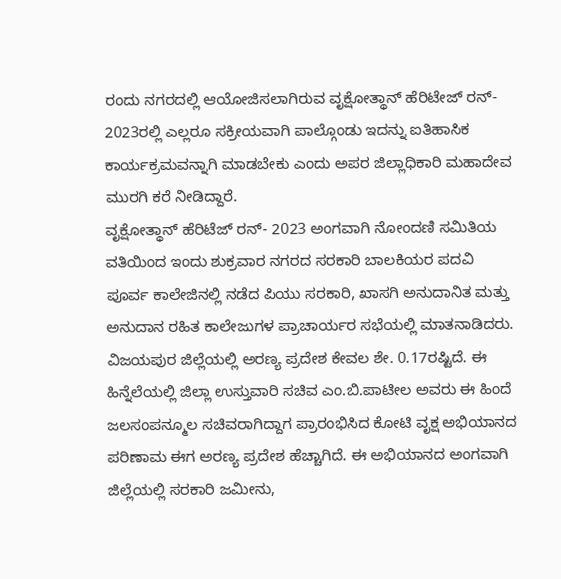ರಂದು ನಗರದಲ್ಲಿ ಆಯೋಜಿಸಲಾಗಿರುವ ವೃಕ್ಷೋತ್ಥಾನ್ ಹೆರಿಟೇಜ್ ರನ್- 2023ರಲ್ಲಿ ಎಲ್ಲರೂ ಸಕ್ರೀಯವಾಗಿ ಪಾಲ್ಗೊಂಡು ಇದನ್ನು ಐತಿಹಾಸಿಕ ಕಾರ್ಯಕ್ರಮವನ್ನಾಗಿ ಮಾಡಬೇಕು ಎಂದು ಅಪರ ಜಿಲ್ಲಾಧಿಕಾರಿ ಮಹಾದೇವ ಮುರಗಿ ಕರೆ ನೀಡಿದ್ದಾರೆ.
ವೃಕ್ಷೋತ್ಥಾನ್ ಹೆರಿಟೆಜ್ ರನ್- 2023 ಅಂಗವಾಗಿ ನೋಂದಣಿ ಸಮಿತಿಯ ವತಿಯಿಂದ ಇಂದು ಶುಕ್ರವಾರ ನಗರದ ಸರಕಾರಿ ಬಾಲಕಿಯರ ಪದವಿ ಪೂರ್ವ ಕಾಲೇಜಿನಲ್ಲಿ ನಡೆದ ಪಿಯು ಸರಕಾರಿ, ಖಾಸಗಿ ಅನುದಾನಿತ ಮತ್ತು ಅನುದಾನ ರಹಿತ ಕಾಲೇಜುಗಳ ಪ್ರಾಚಾರ್ಯರ ಸಭೆಯಲ್ಲಿ ಮಾತನಾಡಿದರು.
ವಿಜಯಪುರ ಜಿಲ್ಲೆಯಲ್ಲಿ ಅರಣ್ಯ ಪ್ರದೇಶ ಕೇವಲ ಶೇ. 0.17ರಷ್ಟಿದೆ. ಈ ಹಿನ್ನೆಲೆಯಲ್ಲಿ ಜಿಲ್ಲಾ ಉಸ್ತುವಾರಿ ಸಚಿವ ಎಂ.ಬಿ.ಪಾಟೀಲ ಅವರು ಈ ಹಿಂದೆ ಜಲಸಂಪನ್ಮೂಲ ಸಚಿವರಾಗಿದ್ದಾಗ ಪ್ರಾರಂಭಿಸಿದ ಕೋಟಿ ವೃಕ್ಷ ಅಭಿಯಾನದ ಪರಿಣಾಮ ಈಗ ಅರಣ್ಯ ಪ್ರದೇಶ ಹೆಚ್ಚಾಗಿದೆ. ಈ ಅಭಿಯಾನದ ಅಂಗವಾಗಿ ಜಿಲ್ಲೆಯಲ್ಲಿ ಸರಕಾರಿ ಜಮೀನು,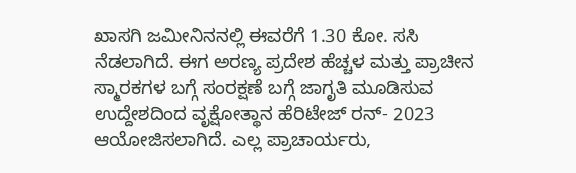ಖಾಸಗಿ ಜಮೀನಿನನಲ್ಲಿ ಈವರೆಗೆ 1.30 ಕೋ. ಸಸಿ ನೆಡಲಾಗಿದೆ. ಈಗ ಅರಣ್ಯ ಪ್ರದೇಶ ಹೆಚ್ಚಳ ಮತ್ತು ಪ್ರಾಚೀನ ಸ್ಮಾರಕಗಳ ಬಗ್ಗೆ ಸಂರಕ್ಷಣೆ ಬಗ್ಗೆ ಜಾಗೃತಿ ಮೂಡಿಸುವ ಉದ್ದೇಶದಿಂದ ವೃಕ್ಷೋತ್ಥಾನ ಹೆರಿಟೇಜ್ ರನ್- 2023 ಆಯೋಜಿಸಲಾಗಿದೆ. ಎಲ್ಲ ಪ್ರಾಚಾರ್ಯರು,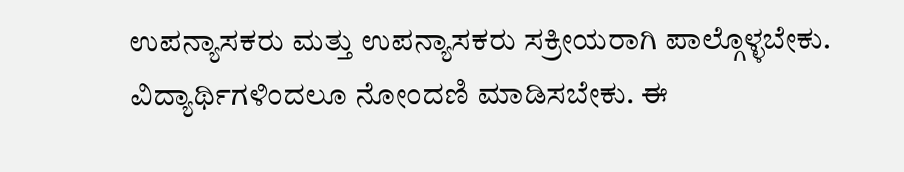ಉಪನ್ಯಾಸಕರು ಮತ್ತು ಉಪನ್ಯಾಸಕರು ಸಕ್ರೀಯರಾಗಿ ಪಾಲ್ಗೊಳ್ಳಬೇಕು. ವಿದ್ಯಾರ್ಥಿಗಳಿಂದಲೂ ನೋಂದಣಿ ಮಾಡಿಸಬೇಕು. ಈ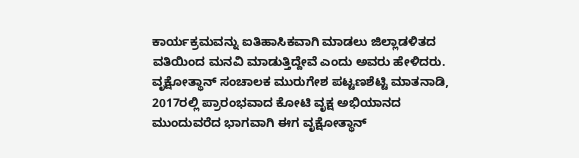ಕಾರ್ಯಕ್ರಮವನ್ನು ಐತಿಹಾಸಿಕವಾಗಿ ಮಾಡಲು ಜಿಲ್ಲಾಡಳಿತದ ವತಿಯಿಂದ ಮನವಿ ಮಾಡುತ್ತಿದ್ದೇವೆ ಎಂದು ಅವರು ಹೇಳಿದರು.
ವೃಕ್ಷೋತ್ಥಾನ್ ಸಂಚಾಲಕ ಮುರುಗೇಶ ಪಟ್ಟಣಶೆಟ್ಟಿ ಮಾತನಾಡಿ, 2017ರಲ್ಲಿ ಪ್ರಾರಂಭವಾದ ಕೋಟಿ ವೃಕ್ಷ ಅಭಿಯಾನದ ಮುಂದುವರೆದ ಭಾಗವಾಗಿ ಈಗ ವೃಕ್ಷೋತ್ಥಾನ್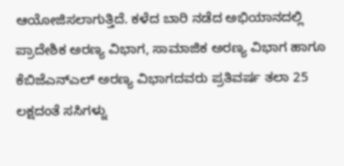ಆಯೋಜಿಸಲಾಗುತ್ತಿದೆ. ಕಳೆದ ಬಾರಿ ನಡೆದ ಅಭಿಯಾನದಲ್ಲಿ ಪ್ರಾದೇಶಿಕ ಅರಣ್ಯ ವಿಭಾಗ, ಸಾಮಾಜಿಕ ಅರಣ್ಯ ವಿಭಾಗ ಹಾಗೂ ಕೆಬಿಜೆಎನ್ಎಲ್ ಅರಣ್ಯ ವಿಭಾಗದವರು ಪ್ರತಿವರ್ಷ ತಲಾ 25 ಲಕ್ಷದಂತೆ ಸಸಿಗಳ್ನು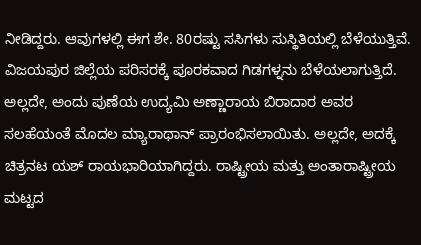ನೀಡಿದ್ದರು. ಆವುಗಳಲ್ಲಿ ಈಗ ಶೇ. 80ರಷ್ಟು ಸಸಿಗಳು ಸುಸ್ಥಿತಿಯಲ್ಲಿ ಬೆಳೆಯುತ್ತಿವೆ. ವಿಜಯಪುರ ಜಿಲ್ಲೆಯ ಪರಿಸರಕ್ಕೆ ಪೂರಕವಾದ ಗಿಡಗಳ್ನನು ಬೆಳೆಯಲಾಗುತ್ತಿದೆ. ಅಲ್ಲದೇ, ಅಂದು ಪುಣೆಯ ಉದ್ಯಮಿ ಅಣ್ಣಾರಾಯ ಬಿರಾದಾರ ಅವರ ಸಲಹೆಯಂತೆ ಮೊದಲ ಮ್ಯಾರಾಥಾನ್ ಪ್ರಾರಂಭಿಸಲಾಯಿತು. ಅಲ್ಲದೇ, ಅದಕ್ಕೆ ಚಿತ್ರನಟ ಯಶ್ ರಾಯಭಾರಿಯಾಗಿದ್ದರು. ರಾಷ್ಟ್ರೀಯ ಮತ್ತು ಅಂತಾರಾಷ್ಟ್ರೀಯ ಮಟ್ಟದ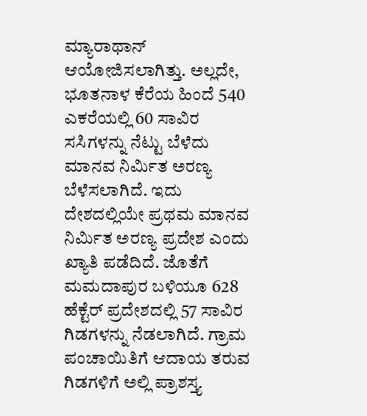ಮ್ಯಾರಾಥಾನ್ ಆಯೋಜಿಸಲಾಗಿತ್ತು. ಅಲ್ಲದೇ, ಭೂತನಾಳ ಕೆರೆಯ ಹಿಂದೆ 540 ಎಕರೆಯಲ್ಲಿ 60 ಸಾವಿರ ಸಸಿಗಳನ್ನು ನೆಟ್ಟು ಬೆಳೆದು ಮಾನವ ನಿರ್ಮಿತ ಅರಣ್ಯ ಬೆಳೆಸಲಾಗಿದೆ. ಇದು ದೇಶದಲ್ಲಿಯೇ ಪ್ರಥಮ ಮಾನವ ನಿರ್ಮಿತ ಅರಣ್ಯ ಪ್ರದೇಶ ಎಂದು ಖ್ಯಾತಿ ಪಡೆದಿದೆ. ಜೊತೆಗೆ ಮಮದಾಪುರ ಬಳಿಯೂ 628 ಹೆಕ್ಟೆರ್ ಪ್ರದೇಶದಲ್ಲಿ 57 ಸಾವಿರ ಗಿಡಗಳನ್ನು ನೆಡಲಾಗಿದೆ. ಗ್ರಾಮ ಪಂಚಾಯಿತಿಗೆ ಆದಾಯ ತರುವ ಗಿಡಗಳಿಗೆ ಅಲ್ಲಿ ಪ್ರಾಶಸ್ತ್ಯ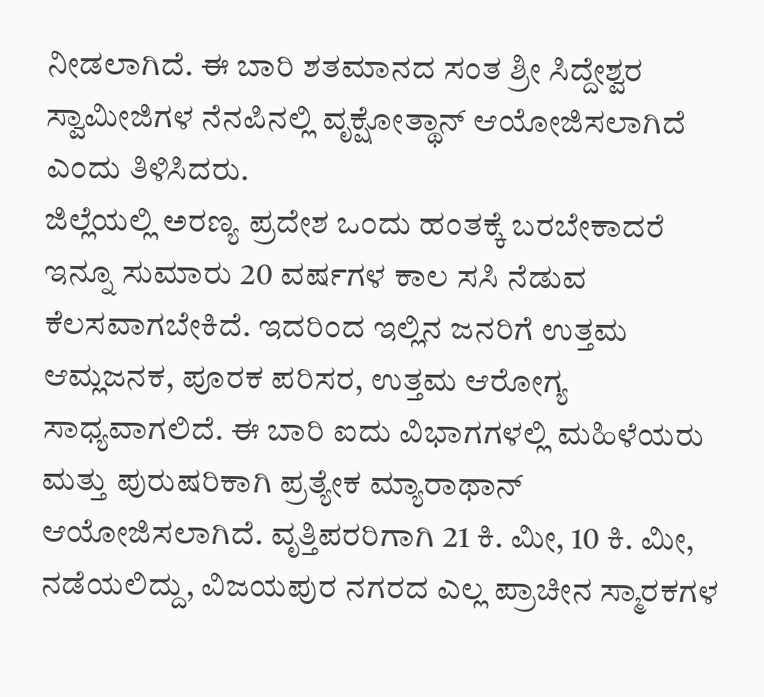ನೀಡಲಾಗಿದೆ. ಈ ಬಾರಿ ಶತಮಾನದ ಸಂತ ಶ್ರೀ ಸಿದ್ದೇಶ್ವರ ಸ್ವಾಮೀಜಿಗಳ ನೆನಪಿನಲ್ಲಿ ವೃಕ್ಷೋತ್ಥಾನ್ ಆಯೋಜಿಸಲಾಗಿದೆ ಎಂದು ತಿಳಿಸಿದರು.
ಜಿಲ್ಲೆಯಲ್ಲಿ ಅರಣ್ಯ ಪ್ರದೇಶ ಒಂದು ಹಂತಕ್ಕೆ ಬರಬೇಕಾದರೆ ಇನ್ನೂ ಸುಮಾರು 20 ವರ್ಷಗಳ ಕಾಲ ಸಸಿ ನೆಡುವ ಕೆಲಸವಾಗಬೇಕಿದೆ. ಇದರಿಂದ ಇಲ್ಲಿನ ಜನರಿಗೆ ಉತ್ತಮ ಆಮ್ಲಜನಕ, ಪೂರಕ ಪರಿಸರ, ಉತ್ತಮ ಆರೋಗ್ಯ ಸಾಧ್ಯವಾಗಲಿದೆ. ಈ ಬಾರಿ ಐದು ವಿಭಾಗಗಳಲ್ಲಿ ಮಹಿಳೆಯರು ಮತ್ತು ಪುರುಷರಿಕಾಗಿ ಪ್ರತ್ಯೇಕ ಮ್ಯಾರಾಥಾನ್ ಆಯೋಜಿಸಲಾಗಿದೆ. ವೃತ್ತಿಪರರಿಗಾಗಿ 21 ಕಿ. ಮೀ, 10 ಕಿ. ಮೀ, ನಡೆಯಲಿದ್ದು, ವಿಜಯಪುರ ನಗರದ ಎಲ್ಲ ಪ್ರಾಚೀನ ಸ್ಮಾರಕಗಳ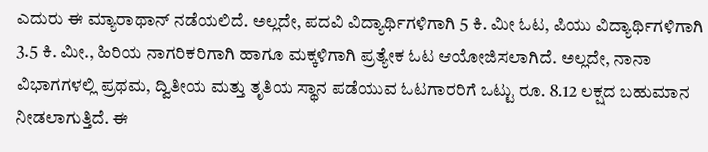ಎದುರು ಈ ಮ್ಯಾರಾಥಾನ್ ನಡೆಯಲಿದೆ. ಅಲ್ಲದೇ, ಪದವಿ ವಿದ್ಯಾರ್ಥಿಗಳಿಗಾಗಿ 5 ಕಿ. ಮೀ ಓಟ, ಪಿಯು ವಿದ್ಯಾರ್ಥಿಗಳಿಗಾಗಿ 3.5 ಕಿ. ಮೀ., ಹಿರಿಯ ನಾಗರಿಕರಿಗಾಗಿ ಹಾಗೂ ಮಕ್ಕಳಿಗಾಗಿ ಪ್ರತ್ಯೇಕ ಓಟ ಆಯೋಜಿಸಲಾಗಿದೆ. ಅಲ್ಲದೇ, ನಾನಾ ವಿಭಾಗಗಳಲ್ಲಿ ಪ್ರಥಮ, ದ್ವಿತೀಯ ಮತ್ತು ತೃತಿಯ ಸ್ಥಾನ ಪಡೆಯುವ ಓಟಗಾರರಿಗೆ ಒಟ್ಟು ರೂ. 8.12 ಲಕ್ಷದ ಬಹುಮಾನ ನೀಡಲಾಗುತ್ತಿದೆ. ಈ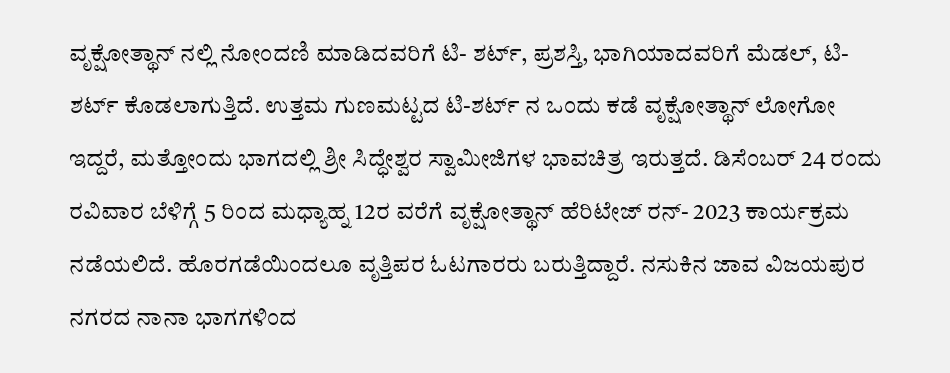ವೃಕ್ಷೋತ್ಥಾನ್ ನಲ್ಲಿ ನೋಂದಣಿ ಮಾಡಿದವರಿಗೆ ಟಿ- ಶರ್ಟ್, ಪ್ರಶಸ್ತಿ, ಭಾಗಿಯಾದವರಿಗೆ ಮೆಡಲ್, ಟಿ- ಶರ್ಟ್ ಕೊಡಲಾಗುತ್ತಿದೆ. ಉತ್ತಮ ಗುಣಮಟ್ಟದ ಟಿ-ಶರ್ಟ್ ನ ಒಂದು ಕಡೆ ವೃಕ್ಷೋತ್ಥಾನ್ ಲೋಗೋ ಇದ್ದರೆ, ಮತ್ತೋಂದು ಭಾಗದಲ್ಲಿ ಶ್ರೀ ಸಿದ್ಧೇಶ್ವರ ಸ್ವಾಮೀಜಿಗಳ ಭಾವಚಿತ್ರ ಇರುತ್ತದೆ. ಡಿಸೆಂಬರ್ 24 ರಂದು ರವಿವಾರ ಬೆಳಿಗ್ಗೆ 5 ರಿಂದ ಮಧ್ಯಾಹ್ನ 12ರ ವರೆಗೆ ವೃಕ್ಷೋತ್ಥಾನ್ ಹೆರಿಟೇಜ್ ರನ್- 2023 ಕಾರ್ಯಕ್ರಮ ನಡೆಯಲಿದೆ. ಹೊರಗಡೆಯಿಂದಲೂ ವೃತ್ತಿಪರ ಓಟಗಾರರು ಬರುತ್ತಿದ್ದಾರೆ. ನಸುಕಿನ ಜಾವ ವಿಜಯಪುರ ನಗರದ ನಾನಾ ಭಾಗಗಳಿಂದ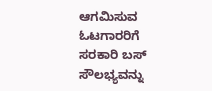ಆಗಮಿಸುವ ಓಟಗಾರರಿಗೆ ಸರಕಾರಿ ಬಸ್ ಸೌಲಭ್ಯವನ್ನು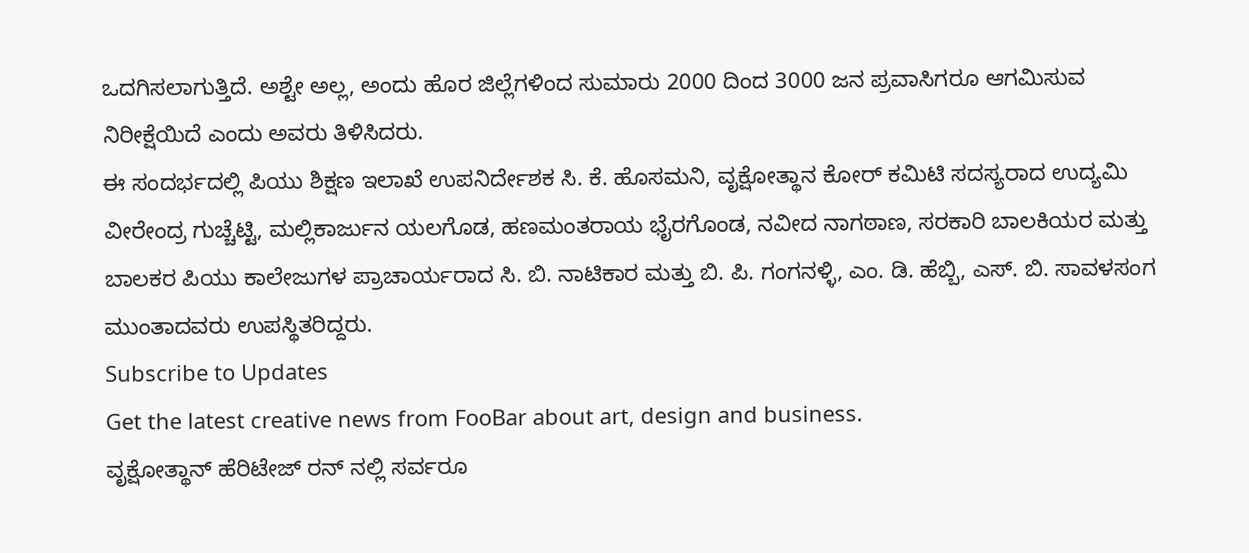ಒದಗಿಸಲಾಗುತ್ತಿದೆ. ಅಶ್ಟೇ ಅಲ್ಲ, ಅಂದು ಹೊರ ಜಿಲ್ಲೆಗಳಿಂದ ಸುಮಾರು 2000 ದಿಂದ 3000 ಜನ ಪ್ರವಾಸಿಗರೂ ಆಗಮಿಸುವ ನಿರೀಕ್ಷೆಯಿದೆ ಎಂದು ಅವರು ತಿಳಿಸಿದರು.
ಈ ಸಂದರ್ಭದಲ್ಲಿ ಪಿಯು ಶಿಕ್ಷಣ ಇಲಾಖೆ ಉಪನಿರ್ದೇಶಕ ಸಿ. ಕೆ. ಹೊಸಮನಿ, ವೃಕ್ಷೋತ್ಥಾನ ಕೋರ್ ಕಮಿಟಿ ಸದಸ್ಯರಾದ ಉದ್ಯಮಿ ವೀರೇಂದ್ರ ಗುಚ್ಚೆಟ್ಟಿ, ಮಲ್ಲಿಕಾರ್ಜುನ ಯಲಗೊಡ, ಹಣಮಂತರಾಯ ಭೈರಗೊಂಡ, ನವೀದ ನಾಗಠಾಣ, ಸರಕಾರಿ ಬಾಲಕಿಯರ ಮತ್ತು ಬಾಲಕರ ಪಿಯು ಕಾಲೇಜುಗಳ ಪ್ರಾಚಾರ್ಯರಾದ ಸಿ. ಬಿ. ನಾಟಿಕಾರ ಮತ್ತು ಬಿ. ಪಿ. ಗಂಗನಳ್ಳಿ, ಎಂ. ಡಿ. ಹೆಬ್ಬಿ, ಎಸ್. ಬಿ. ಸಾವಳಸಂಗ ಮುಂತಾದವರು ಉಪಸ್ಥಿತರಿದ್ದರು.
Subscribe to Updates
Get the latest creative news from FooBar about art, design and business.
ವೃಕ್ಷೋತ್ಥಾನ್ ಹೆರಿಟೇಜ್ ರನ್ ನಲ್ಲಿ ಸರ್ವರೂ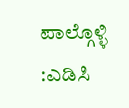ಪಾಲ್ಗೊಳ್ಳಿ :ಎಡಿಸಿ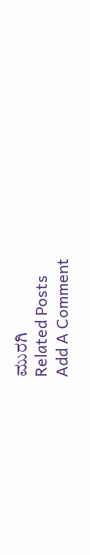ಮುರಗಿ
Related Posts
Add A Comment